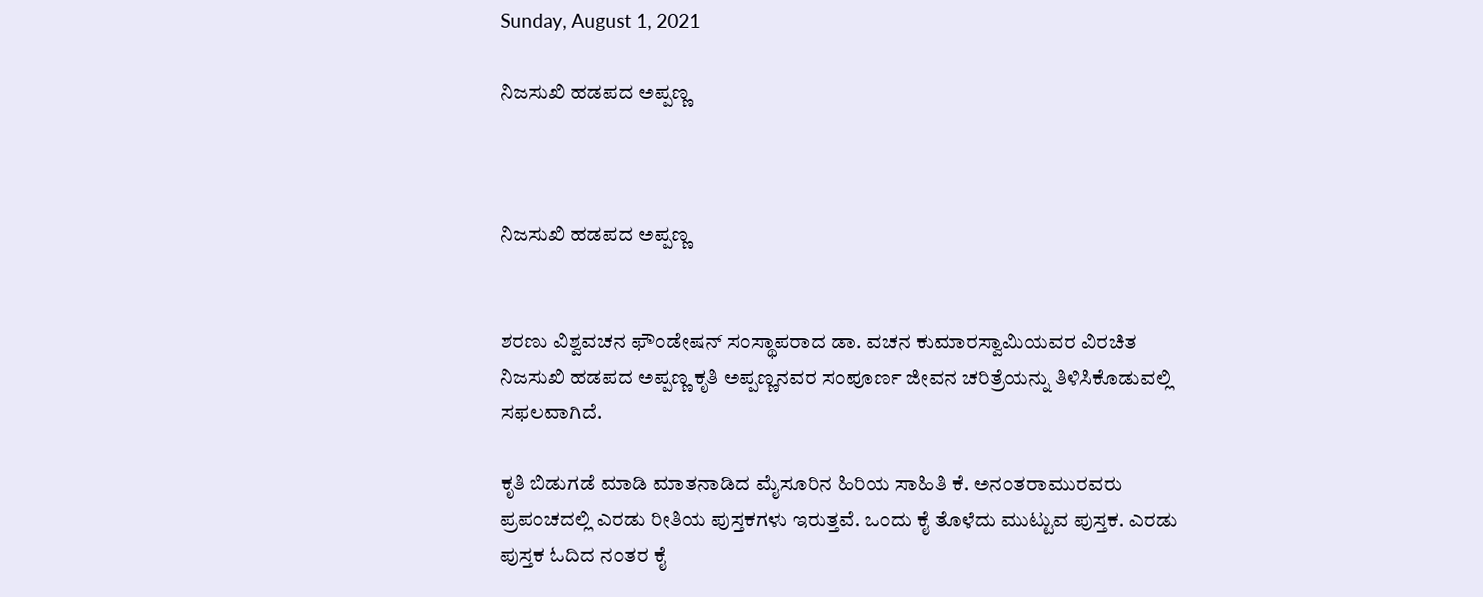Sunday, August 1, 2021

ನಿಜಸುಖಿ ಹಡಪದ ಅಪ್ಪಣ್ಣ



ನಿಜಸುಖಿ ಹಡಪದ ಅಪ್ಪಣ್ಣ


ಶರಣು ವಿಶ್ವವಚನ ಫೌಂಡೇಷನ್ ಸಂಸ್ಥಾಪರಾದ ಡಾ. ವಚನ ಕುಮಾರಸ್ವಾಮಿಯವರ ವಿರಚಿತ ನಿಜಸುಖಿ ಹಡಪದ ಅಪ್ಪಣ್ಣ ಕೃತಿ ಅಪ್ಪಣ್ಣನವರ ಸಂಪೂರ್ಣ ಜೀವನ ಚರಿತ್ರೆಯನ್ನು ತಿಳಿಸಿಕೊಡುವಲ್ಲಿ ಸಫಲವಾಗಿದೆ.

ಕೃತಿ ಬಿಡುಗಡೆ ಮಾಡಿ ಮಾತನಾಡಿದ ಮೈಸೂರಿನ ಹಿರಿಯ ಸಾಹಿತಿ ಕೆ. ಅನಂತರಾಮುರವರು ಪ್ರಪಂಚದಲ್ಲಿ ಎರಡು ರೀತಿಯ ಪುಸ್ತಕಗಳು ಇರುತ್ತವೆ. ಒಂದು ಕೈ ತೊಳೆದು ಮುಟ್ಟುವ ಪುಸ್ತಕ. ಎರಡು ಪುಸ್ತಕ ಓದಿದ ನಂತರ ಕೈ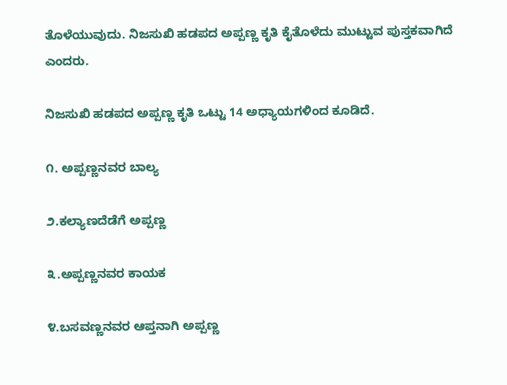ತೊಳೆಯುವುದು. ನಿಜಸುಖಿ ಹಡಪದ ಅಪ್ಪಣ್ಣ ಕೃತಿ ಕೈತೊಳೆದು ಮುಟ್ಟುವ ಪುಸ್ತಕವಾಗಿದೆ ಎಂದರು.

ನಿಜಸುಖಿ ಹಡಪದ ಅಪ್ಪಣ್ಣ ಕೃತಿ ಒಟ್ಟು 14 ಅಧ್ಯಾಯಗಳಿಂದ ಕೂಡಿದೆ.

೧. ಅಪ್ಪಣ್ಣನವರ ಬಾಲ್ಯ

೨.ಕಲ್ಯಾಣದೆಡೆಗೆ ಅಪ್ಪಣ್ಣ

೩.ಅಪ್ಪಣ್ಣನವರ ಕಾಯಕ

೪.ಬಸವಣ್ಣನವರ ಆಪ್ತನಾಗಿ ಅಪ್ಪಣ್ಣ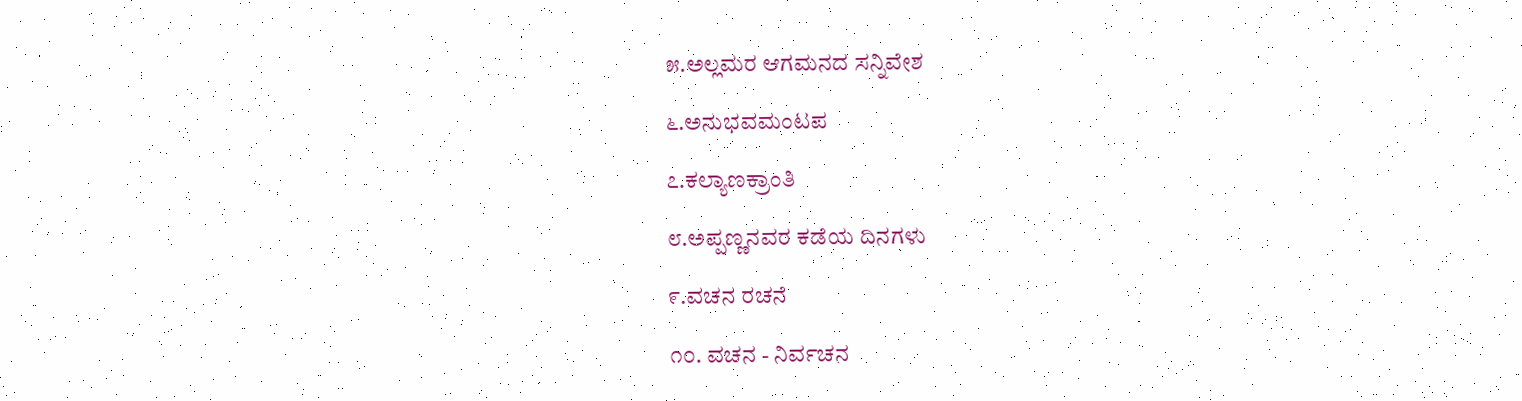೫.ಅಲ್ಲಮರ ಆಗಮನದ ಸನ್ನಿವೇಶ

೬.ಅನುಭವಮಂಟಪ

೭.ಕಲ್ಯಾಣಕ್ರಾಂತಿ

೮.ಅಪ್ಪಣ್ಣನವರ ಕಡೆಯ ದಿನಗಳು

೯.ವಚನ ರಚನೆ

೧೦. ವಚನ - ನಿರ್ವಚನ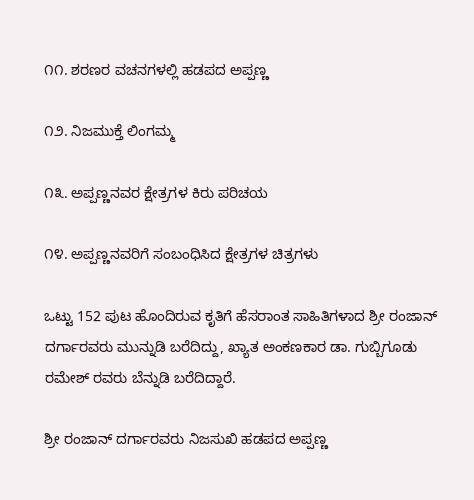೧೧. ಶರಣರ ವಚನಗಳಲ್ಲಿ ಹಡಪದ ಅಪ್ಪಣ್ಣ

೧೨. ನಿಜಮುಕ್ತೆ ಲಿಂಗಮ್ಮ

೧೩. ಅಪ್ಪಣ್ಣನವರ ಕ್ಷೇತ್ರಗಳ ಕಿರು ಪರಿಚಯ

೧೪. ಅಪ್ಪಣ್ಣನವರಿಗೆ ಸಂಬಂಧಿಸಿದ ಕ್ಷೇತ್ರಗಳ ಚಿತ್ರಗಳು

ಒಟ್ಟು 152 ಪುಟ ಹೊಂದಿರುವ ಕೃತಿಗೆ ಹೆಸರಾಂತ ಸಾಹಿತಿಗಳಾದ ಶ್ರೀ ರಂಜಾನ್ ದರ್ಗಾರವರು ಮುನ್ನುಡಿ ಬರೆದಿದ್ದು, ಖ್ಯಾತ ಅಂಕಣಕಾರ ಡಾ. ಗುಬ್ಬಿಗೂಡು ರಮೇಶ್ ರವರು ಬೆನ್ನುಡಿ ಬರೆದಿದ್ದಾರೆ.

ಶ್ರೀ ರಂಜಾನ್ ದರ್ಗಾರವರು ನಿಜಸುಖಿ ಹಡಪದ ಅಪ್ಪಣ್ಣ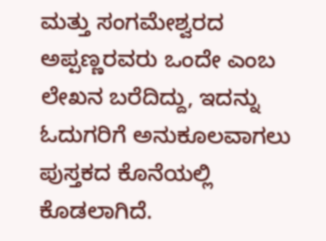ಮತ್ತು ಸಂಗಮೇಶ್ವರದ ಅಪ್ಪಣ್ಣರವರು ಒಂದೇ ಎಂಬ ಲೇಖನ ಬರೆದಿದ್ದು, ಇದನ್ನು ಓದುಗರಿಗೆ ಅನುಕೂಲವಾಗಲು ಪುಸ್ತಕದ ಕೊನೆಯಲ್ಲಿ ಕೊಡಲಾಗಿದೆ.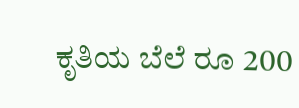ಕೃತಿಯ ಬೆಲೆ ರೂ 200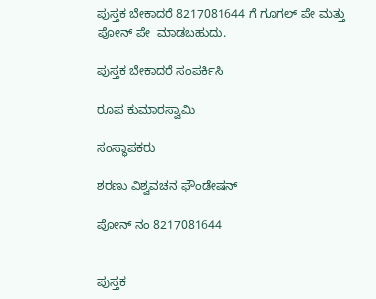ಪುಸ್ತಕ ಬೇಕಾದರೆ 8217081644 ಗೆ ಗೂಗಲ್ ಪೇ ಮತ್ತು ಪೋನ್ ಪೇ  ಮಾಡಬಹುದು.

ಪುಸ್ತಕ ಬೇಕಾದರೆ ಸಂಪರ್ಕಿಸಿ

ರೂಪ ಕುಮಾರಸ್ವಾಮಿ

ಸಂಸ್ಥಾಪಕರು

ಶರಣು ವಿಶ್ವವಚನ ಫೌಂಡೇಷನ್

ಪೋನ್ ನಂ 8217081644


ಪುಸ್ತಕ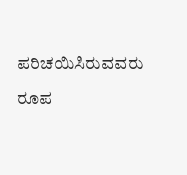ಪರಿಚಯಿಸಿರುವವರು

ರೂಪ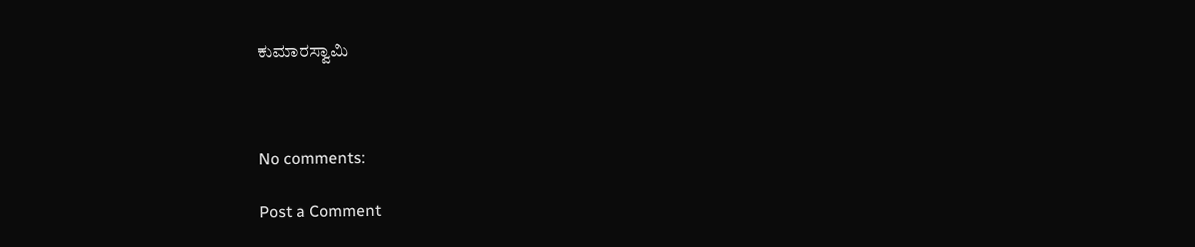ಕುಮಾರಸ್ವಾಮಿ



No comments:

Post a Comment